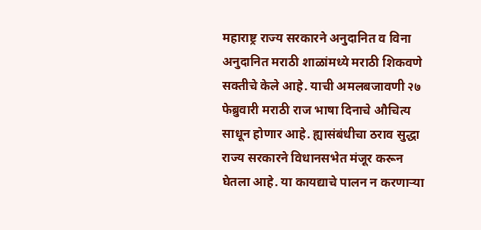महाराष्ट्र राज्य सरकारने अनुदानित व विना अनुदानित मराठी शाळांमध्ये मराठी शिकवणे सक्तीचे केले आहे. याची अमलबजावणी २७ फेब्रुवारी मराठी राज भाषा दिनाचे औचित्य साधून होणार आहे. ह्यासंबंधीचा ठराव सुद्धा राज्य सरकारने विधानसभेत मंजूर करून घेतला आहे. या कायद्याचे पालन न करणाऱ्या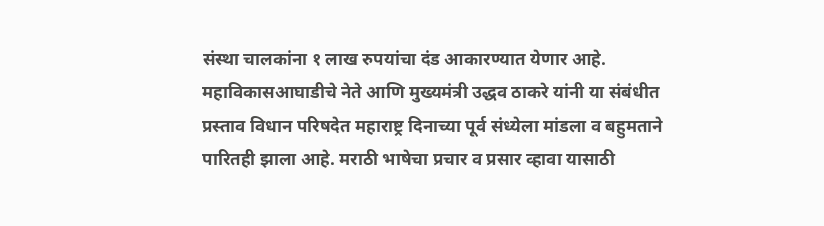संस्था चालकांना १ लाख रुपयांचा दंड आकारण्यात येणार आहे.
महाविकासआघाडीचे नेते आणि मुख्यमंत्री उद्धव ठाकरे यांनी या संबंधीत प्रस्ताव विधान परिषदेत महाराष्ट्र दिनाच्या पूर्व संध्येला मांडला व बहुमताने पारितही झाला आहे. मराठी भाषेचा प्रचार व प्रसार व्हावा यासाठी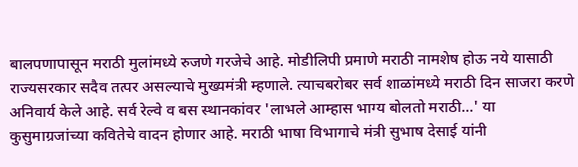बालपणापासून मराठी मुलांमध्ये रुजणे गरजेचे आहे. मोडीलिपी प्रमाणे मराठी नामशेष होऊ नये यासाठी राज्यसरकार सदैव तत्पर असल्याचे मुख्यमंत्री म्हणाले. त्याचबरोबर सर्व शाळांमध्ये मराठी दिन साजरा करणे अनिवार्य केले आहे. सर्व रेल्वे व बस स्थानकांवर 'लाभले आम्हास भाग्य बोलतो मराठी...' या कुसुमाग्रजांच्या कवितेचे वादन होणार आहे. मराठी भाषा विभागाचे मंत्री सुभाष देसाई यांनी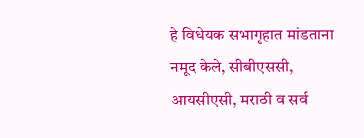हे विधेयक सभागृहात मांडताना नमूद केले, सीबीएससी, आयसीएसी, मराठी व सर्व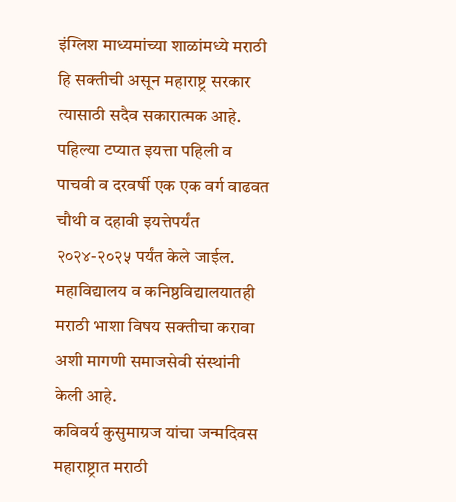इंग्लिश माध्यमांच्या शाळांमध्ये मराठी हि सक्तीची असून महाराष्ट्र सरकार त्यासाठी सदैव सकारात्मक आहे. पहिल्या टप्यात इयत्ता पहिली व पाचवी व दरवर्षी एक एक वर्ग वाढवत चौथी व दहावी इयत्तेपर्यंत २०२४-२०२५ पर्यंत केले जाईल. महाविद्यालय व कनिष्ठविद्यालयातही मराठी भाशा विषय सक्तीचा करावा अशी मागणी समाजसेवी संस्थांनी केली आहे.
कविवर्य कुसुमाग्रज यांचा जन्मदिवस महाराष्ट्रात मराठी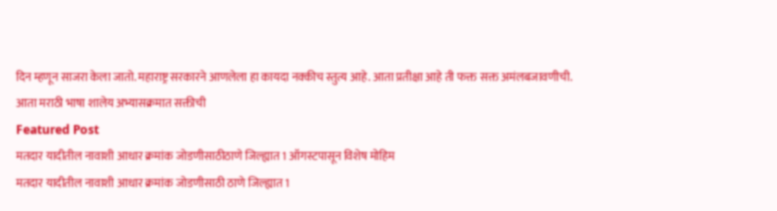दिन म्हणून साजरा केला जातो. महाराष्ट्र सरकारने आणलेला हा कायदा नक्कीच स्तुत्य आहे. आता प्रतीक्षा आहे ती फक्त सक्त अमंलबजावणीची.
आता मराठी भाषा शालेय अभ्यासक्रमात सक्तीची
Featured Post
मतदार यादीतील नावाशी आधार क्रमांक जोडणीसाठीठाणे जिल्ह्यात 1 ऑगस्टपासून विशेष मोहिम
मतदार यादीतील नावाशी आधार क्रमांक जोडणीसाठी ठाणे जिल्ह्यात 1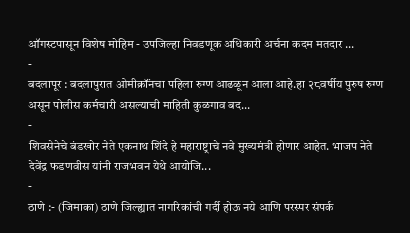ऑगस्टपासून विशेष मोहिम - उपजिल्हा निवडणूक अधिकारी अर्चना कदम मतदार ...
-
बदलापूर : बदलापुरात ओमीक्रॉंनचा पहिला रुग्ण आढळून आला आहे.हा २८वर्षीय पुरुष रुग्ण असून पोलीस कर्मचारी असल्याची माहिती कुळगाव बद...
-
शिवसेनेचे बंडखोर नेते एकनाथ शिंदे हे महाराष्ट्राचे नवे मुख्यमंत्री होणार आहेत. भाजप नेते देवेंद्र फडणवीस यांनी राजभवन येथे आयोजि...
-
ठाणे :- (जिमाका) ठाणे जिल्ह्यात नागरिकांची गर्दी होऊ नये आणि परस्पर संपर्क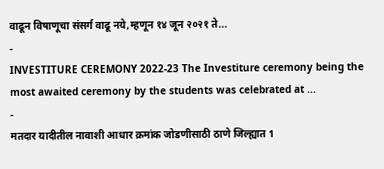वाढून विषाणूचा संसर्ग वाढू नये,म्हणून १४ जून २०२१ ते...
-
INVESTITURE CEREMONY 2022-23 The Investiture ceremony being the most awaited ceremony by the students was celebrated at ...
-
मतदार यादीतील नावाशी आधार क्रमांक जोडणीसाठी ठाणे जिल्ह्यात 1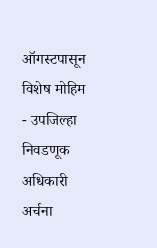ऑगस्टपासून विशेष मोहिम - उपजिल्हा निवडणूक अधिकारी अर्चना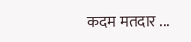कदम मतदार ...